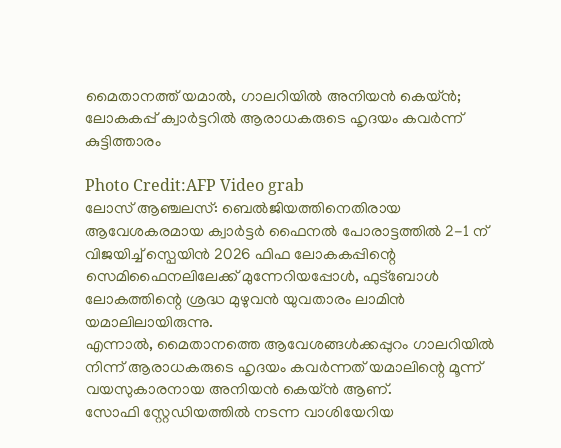മൈതാനത്ത് യമാൽ, ഗാലറിയിൽ അനിയൻ കെയ്ൻ; ലോകകപ്പ് ക്വാർട്ടറിൽ ആരാധകരുടെ ഹൃദയം കവർന്ന് കുട്ടിത്താരം

Photo Credit:AFP Video grab
ലോസ് ആഞ്ചലസ്: ബെൽജിയത്തിനെതിരായ ആവേശകരമായ ക്വാർട്ടർ ഫൈനൽ പോരാട്ടത്തിൽ 2-1 ന് വിജയിച്ച് സ്പെയിൻ 2026 ഫിഫ ലോകകപ്പിന്റെ സെമിഫൈനലിലേക്ക് മുന്നേറിയപ്പോൾ, ഫുട്ബോൾ ലോകത്തിന്റെ ശ്രദ്ധ മുഴുവൻ യുവതാരം ലാമിൻ യമാലിലായിരുന്നു.
എന്നാൽ, മൈതാനത്തെ ആവേശങ്ങൾക്കപ്പുറം ഗാലറിയിൽ നിന്ന് ആരാധകരുടെ ഹൃദയം കവർന്നത് യമാലിന്റെ മൂന്ന് വയസുകാരനായ അനിയൻ കെയ്ൻ ആണ്.
സോഫി സ്റ്റേഡിയത്തിൽ നടന്ന വാശിയേറിയ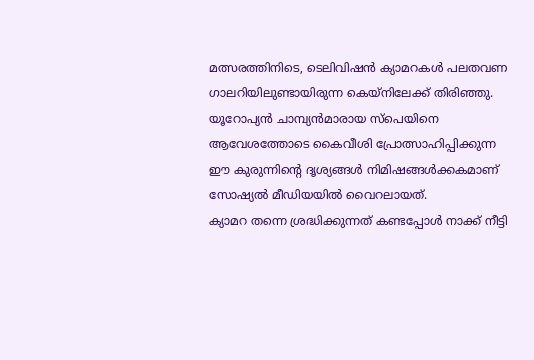മത്സരത്തിനിടെ, ടെലിവിഷൻ ക്യാമറകൾ പലതവണ ഗാലറിയിലുണ്ടായിരുന്ന കെയ്നിലേക്ക് തിരിഞ്ഞു.
യൂറോപ്യൻ ചാമ്പ്യൻമാരായ സ്പെയിനെ ആവേശത്തോടെ കൈവീശി പ്രോത്സാഹിപ്പിക്കുന്ന ഈ കുരുന്നിന്റെ ദൃശ്യങ്ങൾ നിമിഷങ്ങൾക്കകമാണ് സോഷ്യൽ മീഡിയയിൽ വൈറലായത്.
ക്യാമറ തന്നെ ശ്രദ്ധിക്കുന്നത് കണ്ടപ്പോൾ നാക്ക് നീട്ടി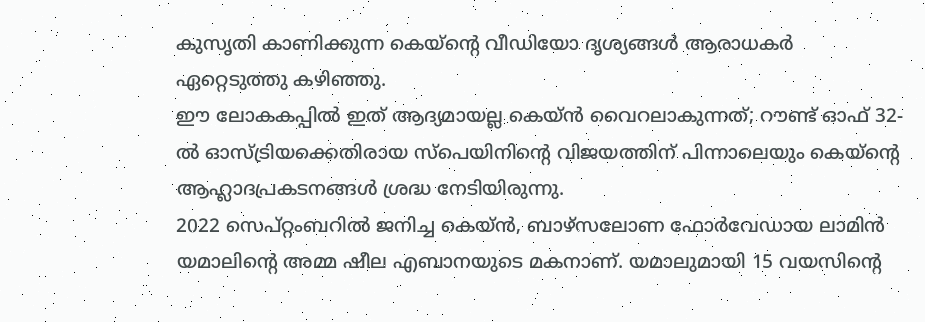കുസൃതി കാണിക്കുന്ന കെയ്ന്റെ വീഡിയോ ദൃശ്യങ്ങൾ ആരാധകർ ഏറ്റെടുത്തു കഴിഞ്ഞു.
ഈ ലോകകപ്പിൽ ഇത് ആദ്യമായല്ല കെയ്ൻ വൈറലാകുന്നത്; റൗണ്ട് ഓഫ് 32-ൽ ഓസ്ട്രിയക്കെതിരായ സ്പെയിനിന്റെ വിജയത്തിന് പിന്നാലെയും കെയ്ന്റെ ആഹ്ലാദപ്രകടനങ്ങൾ ശ്രദ്ധ നേടിയിരുന്നു.
2022 സെപ്റ്റംബറിൽ ജനിച്ച കെയ്ൻ, ബാഴ്സലോണ ഫോർവേഡായ ലാമിൻ യമാലിന്റെ അമ്മ ഷീല എബാനയുടെ മകനാണ്. യമാലുമായി 15 വയസിന്റെ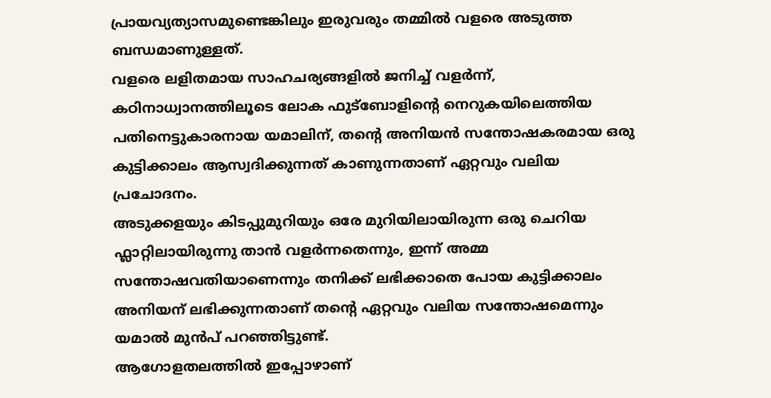പ്രായവ്യത്യാസമുണ്ടെങ്കിലും ഇരുവരും തമ്മിൽ വളരെ അടുത്ത ബന്ധമാണുള്ളത്.
വളരെ ലളിതമായ സാഹചര്യങ്ങളിൽ ജനിച്ച് വളർന്ന്, കഠിനാധ്വാനത്തിലൂടെ ലോക ഫുട്ബോളിന്റെ നെറുകയിലെത്തിയ പതിനെട്ടുകാരനായ യമാലിന്, തന്റെ അനിയൻ സന്തോഷകരമായ ഒരു കുട്ടിക്കാലം ആസ്വദിക്കുന്നത് കാണുന്നതാണ് ഏറ്റവും വലിയ പ്രചോദനം.
അടുക്കളയും കിടപ്പുമുറിയും ഒരേ മുറിയിലായിരുന്ന ഒരു ചെറിയ ഫ്ലാറ്റിലായിരുന്നു താൻ വളർന്നതെന്നും, ഇന്ന് അമ്മ സന്തോഷവതിയാണെന്നും തനിക്ക് ലഭിക്കാതെ പോയ കുട്ടിക്കാലം അനിയന് ലഭിക്കുന്നതാണ് തന്റെ ഏറ്റവും വലിയ സന്തോഷമെന്നും യമാൽ മുൻപ് പറഞ്ഞിട്ടുണ്ട്.
ആഗോളതലത്തിൽ ഇപ്പോഴാണ്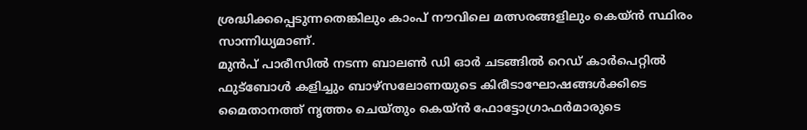ശ്രദ്ധിക്കപ്പെടുന്നതെങ്കിലും കാംപ് നൗവിലെ മത്സരങ്ങളിലും കെയ്ൻ സ്ഥിരം സാന്നിധ്യമാണ്.
മുൻപ് പാരീസിൽ നടന്ന ബാലൺ ഡി ഓർ ചടങ്ങിൽ റെഡ് കാർപെറ്റിൽ ഫുട്ബോൾ കളിച്ചും ബാഴ്സലോണയുടെ കിരീടാഘോഷങ്ങൾക്കിടെ മൈതാനത്ത് നൃത്തം ചെയ്തും കെയ്ൻ ഫോട്ടോഗ്രാഫർമാരുടെ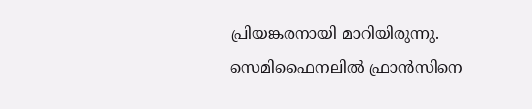പ്രിയങ്കരനായി മാറിയിരുന്നു.
സെമിഫൈനലിൽ ഫ്രാൻസിനെ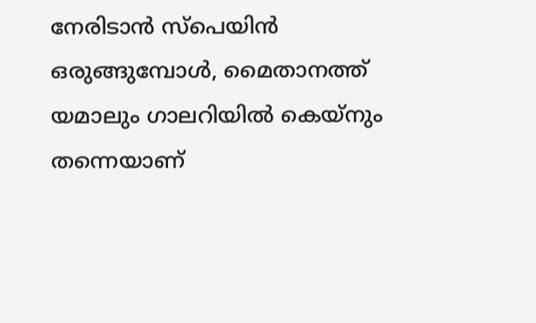നേരിടാൻ സ്പെയിൻ ഒരുങ്ങുമ്പോൾ, മൈതാനത്ത് യമാലും ഗാലറിയിൽ കെയ്നും തന്നെയാണ്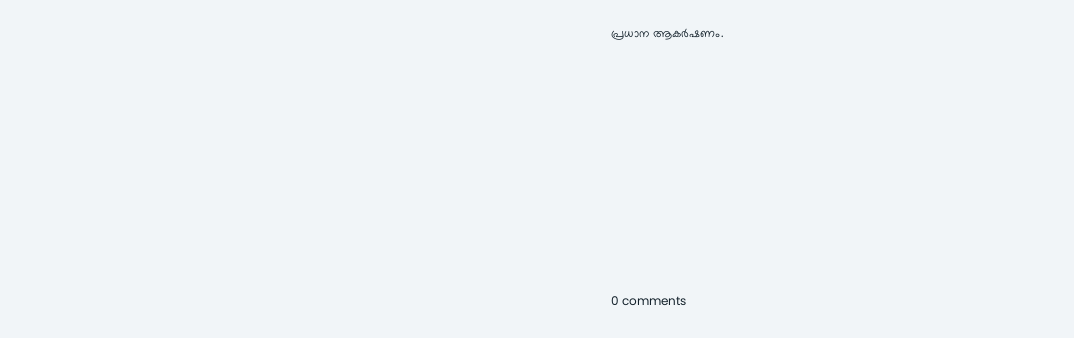പ്രധാന ആകർഷണം.











0 comments